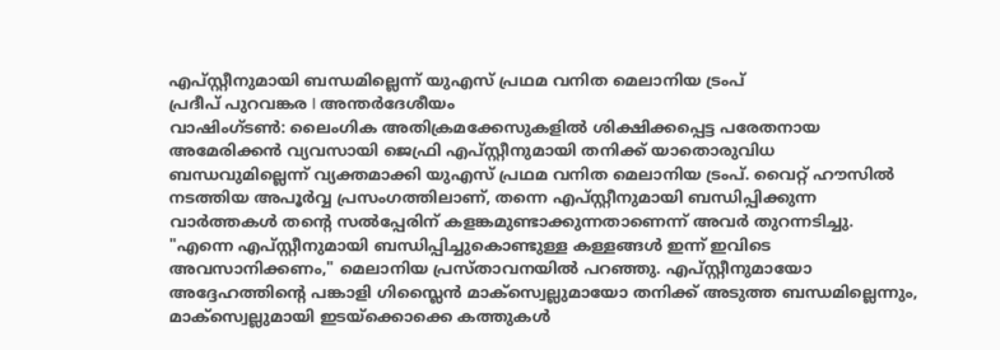എപ്സ്റ്റീനുമായി ബന്ധമില്ലെന്ന് യുഎസ് പ്രഥമ വനിത മെലാനിയ ട്രംപ്
പ്രദീപ് പുറവങ്കര I അന്തർദേശീയം
വാഷിംഗ്ടൺ: ലൈംഗിക അതിക്രമക്കേസുകളിൽ ശിക്ഷിക്കപ്പെട്ട പരേതനായ അമേരിക്കൻ വ്യവസായി ജെഫ്രി എപ്സ്റ്റീനുമായി തനിക്ക് യാതൊരുവിധ ബന്ധവുമില്ലെന്ന് വ്യക്തമാക്കി യുഎസ് പ്രഥമ വനിത മെലാനിയ ട്രംപ്. വൈറ്റ് ഹൗസിൽ നടത്തിയ അപൂർവ്വ പ്രസംഗത്തിലാണ്, തന്നെ എപ്സ്റ്റീനുമായി ബന്ധിപ്പിക്കുന്ന വാർത്തകൾ തന്റെ സൽപ്പേരിന് കളങ്കമുണ്ടാക്കുന്നതാണെന്ന് അവർ തുറന്നടിച്ചു.
"എന്നെ എപ്സ്റ്റീനുമായി ബന്ധിപ്പിച്ചുകൊണ്ടുള്ള കള്ളങ്ങൾ ഇന്ന് ഇവിടെ അവസാനിക്കണം," മെലാനിയ പ്രസ്താവനയിൽ പറഞ്ഞു. എപ്സ്റ്റീനുമായോ അദ്ദേഹത്തിന്റെ പങ്കാളി ഗിസ്ലൈൻ മാക്സ്വെല്ലുമായോ തനിക്ക് അടുത്ത ബന്ധമില്ലെന്നും, മാക്സ്വെല്ലുമായി ഇടയ്ക്കൊക്കെ കത്തുകൾ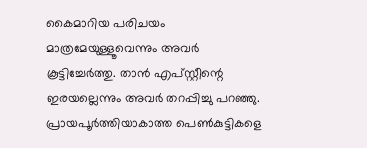കൈമാറിയ പരിചയം മാത്രമേയുള്ളൂവെന്നും അവർ കൂട്ടിച്ചേർത്തു. താൻ എപ്സ്റ്റീന്റെ ഇരയല്ലെന്നും അവർ തറപ്പിച്ചു പറഞ്ഞു.
പ്രായപൂർത്തിയാകാത്ത പെൺകുട്ടികളെ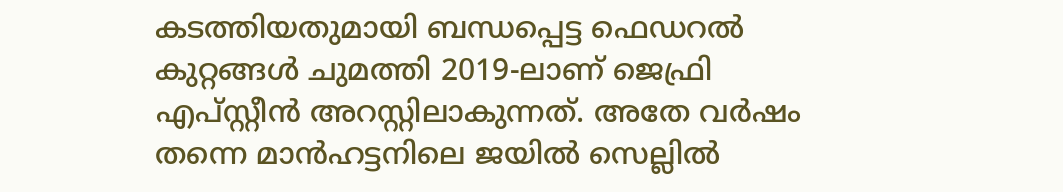കടത്തിയതുമായി ബന്ധപ്പെട്ട ഫെഡറൽ കുറ്റങ്ങൾ ചുമത്തി 2019-ലാണ് ജെഫ്രി എപ്സ്റ്റീൻ അറസ്റ്റിലാകുന്നത്. അതേ വർഷം തന്നെ മാൻഹട്ടനിലെ ജയിൽ സെല്ലിൽ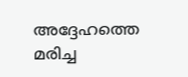അദ്ദേഹത്തെ മരിച്ച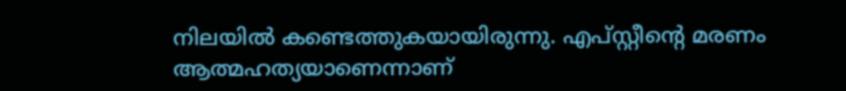നിലയിൽ കണ്ടെത്തുകയായിരുന്നു. എപ്സ്റ്റീന്റെ മരണം ആത്മഹത്യയാണെന്നാണ്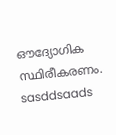ഔദ്യോഗിക സ്ഥിരീകരണം.
sasddsaads